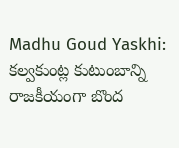Madhu Goud Yaskhi: కల్వకుంట్ల కుటుంబాన్ని రాజకీయంగా బొంద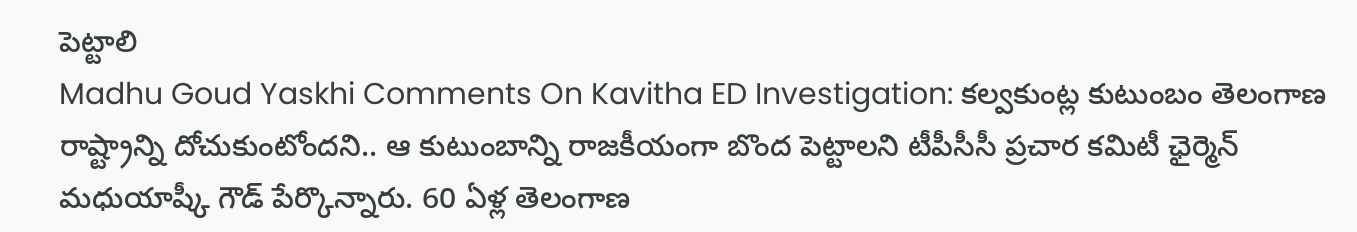పెట్టాలి
Madhu Goud Yaskhi Comments On Kavitha ED Investigation: కల్వకుంట్ల కుటుంబం తెలంగాణ రాష్ట్రాన్ని దోచుకుంటోందని.. ఆ కుటుంబాన్ని రాజకీయంగా బొంద పెట్టాలని టీపీసీసీ ప్రచార కమిటీ ఛైర్మెన్ మధుయాష్కీ గౌడ్ పేర్కొన్నారు. 60 ఏళ్ల తెలంగాణ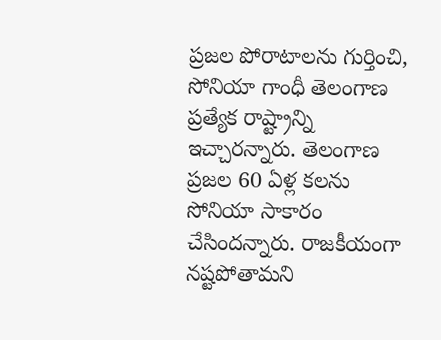ప్రజల పోరాటాలను గుర్తించి, సోనియా గాంధీ తెలంగాణ ప్రత్యేక రాష్ట్రాన్ని ఇచ్చారన్నారు. తెలంగాణ ప్రజల 60 ఏళ్ల కలను సోనియా సాకారం చేసిందన్నారు. రాజకీయంగా నష్టపోతామని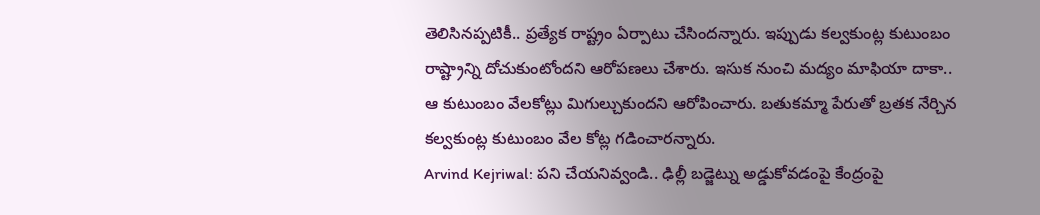తెలిసినప్పటికీ.. ప్రత్యేక రాష్ట్రం ఏర్పాటు చేసిందన్నారు. ఇప్పుడు కల్వకుంట్ల కుటుంబం రాష్ట్రాన్ని దోచుకుంటోందని ఆరోపణలు చేశారు. ఇసుక నుంచి మద్యం మాఫియా దాకా.. ఆ కుటుంబం వేలకోట్లు మిగుల్చుకుందని ఆరోపించారు. బతుకమ్మా పేరుతో బ్రతక నేర్చిన కల్వకుంట్ల కుటుంబం వేల కోట్ల గడించారన్నారు.
Arvind Kejriwal: పని చేయనివ్వండి.. ఢిల్లీ బడ్జెట్ను అడ్డుకోవడంపై కేంద్రంపై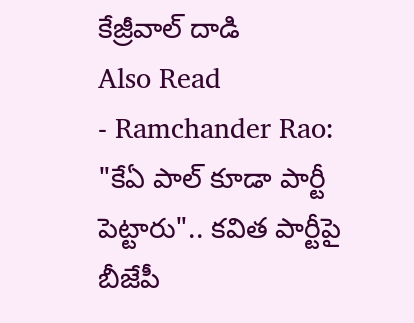కేజ్రీవాల్ దాడి
Also Read
- Ramchander Rao: "కేఏ పాల్ కూడా పార్టీ పెట్టారు".. కవిత పార్టీపై బీజేపీ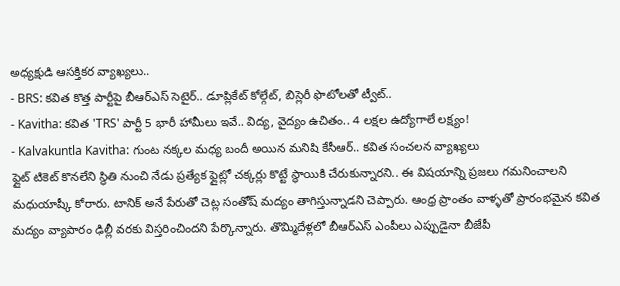అధ్యక్షుడి ఆసక్తికర వ్యాఖ్యలు..
- BRS: కవిత కొత్త పార్టీపై బీఆర్ఎస్ సెటైర్.. డూప్లికేట్ కోల్గేట్, బిస్లెరీ ఫొటోలతో ట్వీట్..
- Kavitha: కవిత 'TRS' పార్టీ 5 భారీ హామీలు ఇవే.. విద్య, వైద్యం ఉచితం.. 4 లక్షల ఉద్యోగాలే లక్ష్యం!
- Kalvakuntla Kavitha: గుంట నక్కల మధ్య బందీ అయిన మనిషి కేసీఆర్.. కవిత సంచలన వ్యాఖ్యలు
ఫ్లైట్ టికెట్ కొనలేని స్థితి నుంచి నేడు ప్రత్యేక ఫ్లైట్లో చక్కర్లు కొట్టే స్థాయికి చేరుకున్నారని.. ఈ విషయాన్ని ప్రజలు గమనించాలని మధుయాష్కీ కోరారు. టానిక్ అనే పేరుతో చెట్ల సంతోష్ మద్యం తాగిస్తున్నాడని చెప్పారు. ఆంధ్ర ప్రాంతం వాళ్ళతో ప్రారంభమైన కవిత మద్యం వ్యాపారం ఢిల్లీ వరకు విస్తరించిందని పేర్కొన్నారు. తొమ్మిదేళ్లలో బీఆర్ఎస్ ఎంపీలు ఎప్పుడైనా బీజేపీ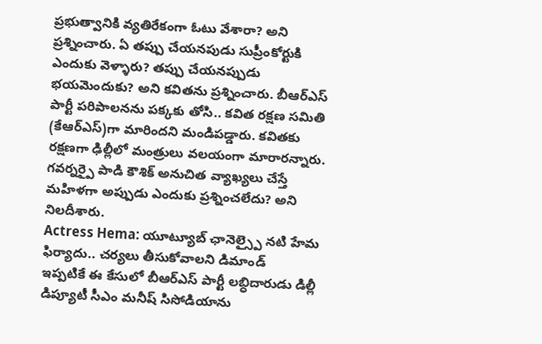ప్రభుత్వానికి వ్యతిరేకంగా ఓటు వేశారా? అని ప్రశ్నించారు. ఏ తప్పు చేయనపుడు సుప్రీంకోర్టుకి ఎందుకు వెళ్ళారు? తప్పు చేయనప్పుడు భయమెందుకు? అని కవితను ప్రశ్నించారు. బీఆర్ఎస్ పార్టీ పరిపాలనను పక్కకు తోసి.. కవిత రక్షణ సమితి (కేఆర్ఎస్)గా మారిందని మండిపడ్డారు. కవితకు రక్షణగా ఢిల్లీలో మంత్రులు వలయంగా మారారన్నారు. గవర్నర్పై పాడి కౌశిక్ అనుచిత వ్యాఖ్యలు చేస్తే మహిళగా అప్పుడు ఎందుకు ప్రశ్నించలేదు? అని నిలదీశారు.
Actress Hema: యూట్యూబ్ ఛానెల్స్పై నటి హేమ ఫిర్యాదు.. చర్యలు తీసుకోవాలని డిమాండ్
ఇప్పటికే ఈ కేసులో బీఆర్ఎస్ పార్టీ లబ్ధిదారుడు డిల్లీ డిప్యూటీ సీఎం మనీష్ సిసోడియాను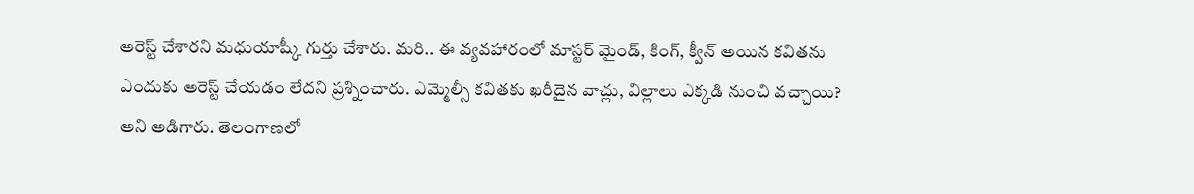అరెస్ట్ చేశారని మధుయాష్కీ గుర్తు చేశారు. మరి.. ఈ వ్యవహారంలో మాస్టర్ మైండ్, కింగ్, క్వీన్ అయిన కవితను ఎందుకు అరెస్ట్ చేయడం లేదని ప్రశ్నించారు. ఎమ్మెల్సీ కవితకు ఖరీదైన వాచ్లు, విల్లాలు ఎక్కడి నుంచి వచ్చాయి? అని అడిగారు. తెలంగాణలో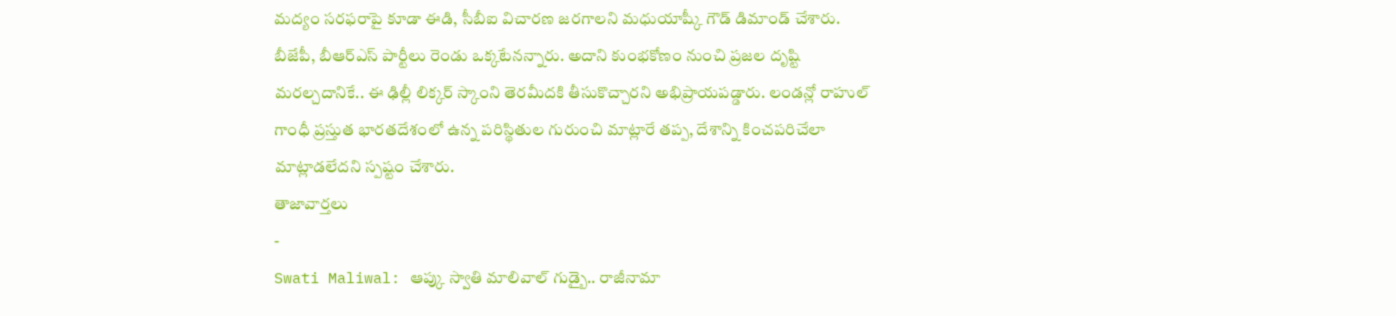మద్యం సరఫరాపై కూడా ఈడి, సీబీఐ విచారణ జరగాలని మధుయాష్కీ గౌడ్ డిమాండ్ చేశారు. బీజేపీ, బీఆర్ఎస్ పార్టీలు రెండు ఒక్కటేనన్నారు. అదాని కుంభకోణం నుంచి ప్రజల దృష్టి మరల్చదానికే.. ఈ ఢిల్లీ లిక్కర్ స్కాంని తెరమీదకి తీసుకొచ్చారని అభిప్రాయపడ్డారు. లండన్లో రాహుల్ గాంధీ ప్రస్తుత భారతదేశంలో ఉన్న పరిస్థితుల గురుంచి మాట్లారే తప్ప, దేశాన్ని కించపరిచేలా మాట్లాడలేదని స్పష్టం చేశారు.
తాజావార్తలు
-
Swati Maliwal: ఆప్కు స్వాతి మాలివాల్ గుడ్బై.. రాజీనామా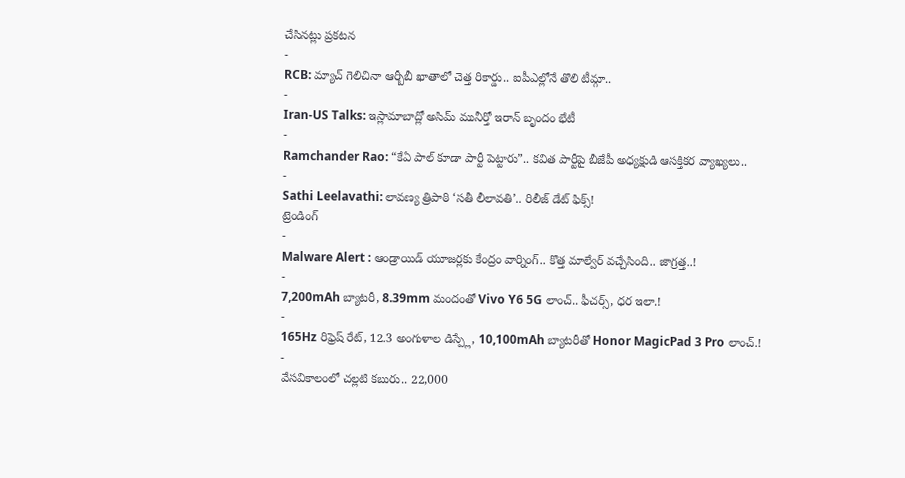చేసినట్లు ప్రకటన
-
RCB: మ్యాచ్ గెలిచినా ఆర్బీబీ ఖాతాలో చెత్త రికార్డు.. ఐపీఎల్లోనే తొలి టీమ్గా..
-
Iran-US Talks: ఇస్లామాబాద్లో అసిమ్ మునీర్తో ఇరాన్ బృందం భేటీ
-
Ramchander Rao: “కేఏ పాల్ కూడా పార్టీ పెట్టారు”.. కవిత పార్టీపై బీజేపీ అధ్యక్షుడి ఆసక్తికర వ్యాఖ్యలు..
-
Sathi Leelavathi: లావణ్య త్రిపాఠి ‘సతీ లీలావతి’.. రిలీజ్ డేట్ ఫిక్స్!
ట్రెండింగ్
-
Malware Alert : ఆండ్రాయిడ్ యూజర్లకు కేంద్రం వార్నింగ్.. కొత్త మాల్వేర్ వచ్చేసింది.. జాగ్రత్త..!
-
7,200mAh బ్యాటరీ, 8.39mm మందంతో Vivo Y6 5G లాంచ్.. ఫీచర్స్, ధర ఇలా.!
-
165Hz రిఫ్రెష్ రేట్, 12.3 అంగుళాల డిస్ప్లే, 10,100mAh బ్యాటరీతో Honor MagicPad 3 Pro లాంచ్.!
-
వేసవికాలంలో చల్లటి కబురు.. 22,000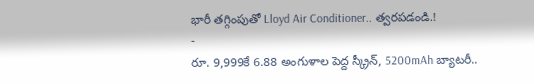భారీ తగ్గింపుతో Lloyd Air Conditioner.. త్వరపడండి.!
-
రూ. 9,999కే 6.88 అంగుళాల పెద్ద స్క్రీన్, 5200mAh బ్యాటరీ..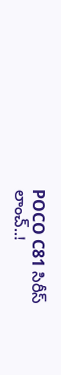POCO C81 సిరీస్ లాంచ్..!